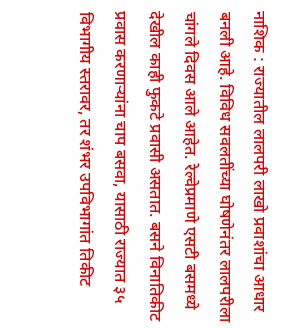नाशिक : राज्यातील लालपरी लाखो प्रवाशांचा आधार बनली आहे. विविध सवलतींच्या घोषणेनंतर लालपरीला चांगले दिवस आले आहेत. रेल्वेप्रमाणे एसटी बसमध्ये देखील काही फुकटे प्रवासी असतात. बसने विनातिकीट प्रवास करणाऱ्यांना चाप बसवा, यासाठी राज्यात ३५ विभागीय स्तरावर, तर शंभर उपविभागांत तिकीट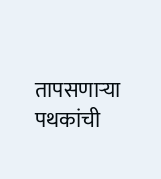तापसणाऱ्या पथकांची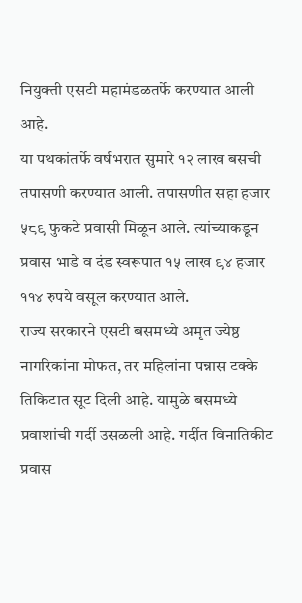नियुक्ती एसटी महामंडळतर्फे करण्यात आली आहे.
या पथकांतर्फे वर्षभरात सुमारे १२ लाख बसची तपासणी करण्यात आली. तपासणीत सहा हजार ५८९ फुकटे प्रवासी मिळून आले. त्यांच्याकडून प्रवास भाडे व दंड स्वरूपात १५ लाख ९४ हजार ११४ रुपये वसूल करण्यात आले.
राज्य सरकारने एसटी बसमध्ये अमृत ज्येष्ठ नागरिकांना मोफत, तर महिलांना पन्नास टक्के तिकिटात सूट दिली आहे. यामुळे बसमध्ये प्रवाशांची गर्दी उसळली आहे. गर्दीत विनातिकीट प्रवास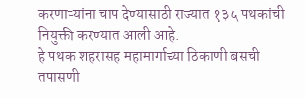करणाऱ्यांना चाप देण्यासाठी राज्यात १३५ पथकांची नियुक्ती करण्यात आली आहे.
हे पथक शहरासह महामार्गाच्या ठिकाणी बसची तपासणी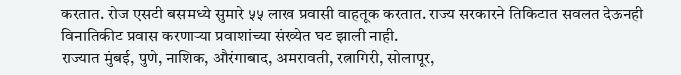करतात. रोज एसटी बसमध्ये सुमारे ५५ लाख प्रवासी वाहतूक करतात. राज्य सरकारने तिकिटात सवलत देऊनही विनातिकीट प्रवास करणाऱ्या प्रवाशांच्या संख्येत घट झाली नाही.
राज्यात मुंबई, पुणे, नाशिक, औरंगाबाद, अमरावती, रत्नागिरी, सोलापूर,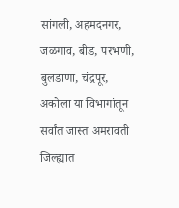सांगली, अहमदनगर, जळगाव, बीड, परभणी, बुलडाणा, चंद्रपूर, अकोला या विभागांतून सर्वांत जास्त अमरावती जिल्ह्यात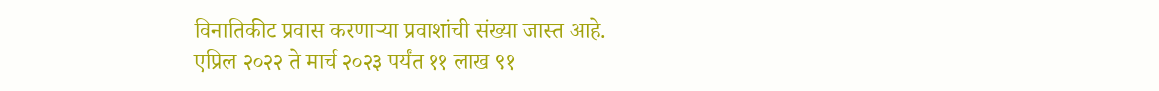विनातिकीट प्रवास करणाऱ्या प्रवाशांची संख्या जास्त आहे.
एप्रिल २०२२ ते मार्च २०२३ पर्यंत ११ लाख ९१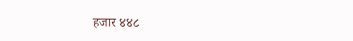हजार ४४८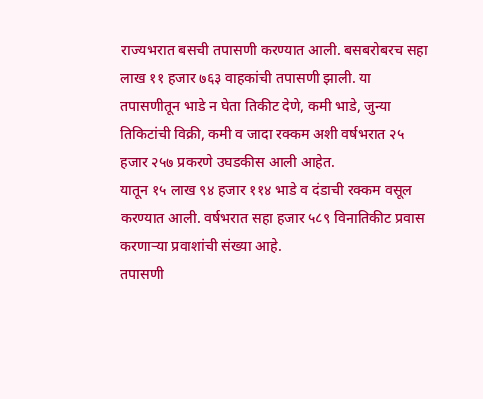राज्यभरात बसची तपासणी करण्यात आली. बसबरोबरच सहा लाख ११ हजार ७६३ वाहकांची तपासणी झाली. या तपासणीतून भाडे न घेता तिकीट देणे, कमी भाडे, जुन्या तिकिटांची विक्री, कमी व जादा रक्कम अशी वर्षभरात २५ हजार २५७ प्रकरणे उघडकीस आली आहेत.
यातून १५ लाख ९४ हजार ११४ भाडे व दंडाची रक्कम वसूल करण्यात आली. वर्षभरात सहा हजार ५८९ विनातिकीट प्रवास करणाऱ्या प्रवाशांची संख्या आहे.
तपासणी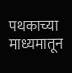पथकाच्या माध्यमातून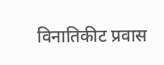विनातिकीट प्रवास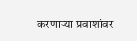करणाऱ्या प्रवाशांवर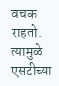वचक राहतो. त्यामुळे एसटीच्या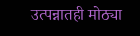उत्पन्नातही मोठ्या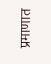प्रमाणात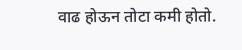वाढ होऊन तोटा कमी होतो.